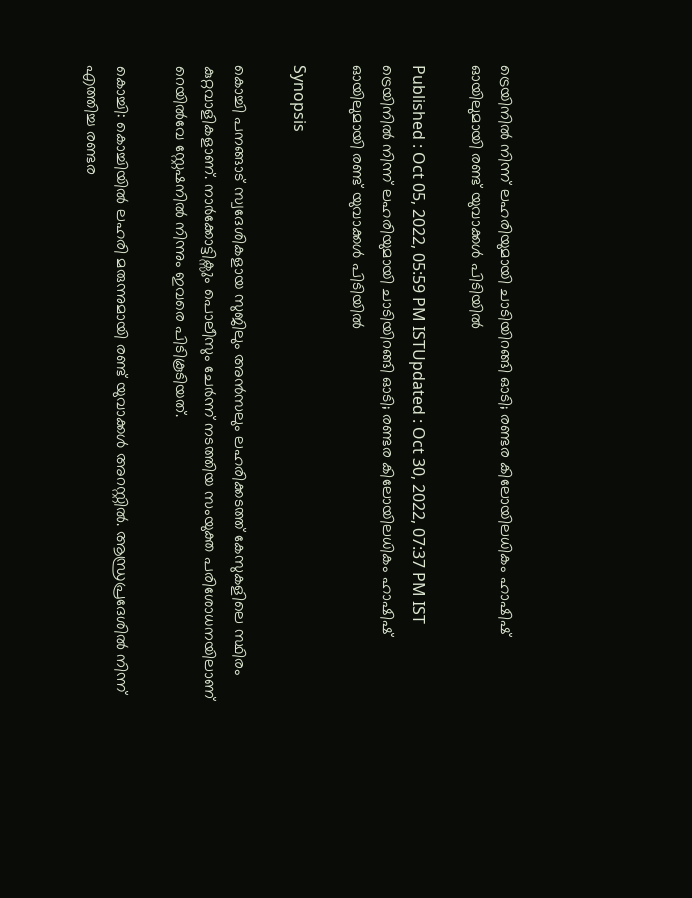ട്രെയിനില്‍ നിന്ന് ലഹരിയുമായി ചാടിയിറങ്ങി ഓടി; രണ്ടര കിലോയിലധികം ഹാഷിഷ് ഓയിലുമായി രണ്ട് യുവാക്കൾ പിടിയില്‍

Published : Oct 05, 2022, 05:59 PM ISTUpdated : Oct 30, 2022, 07:37 PM IST
ട്രെയിനില്‍ നിന്ന് ലഹരിയുമായി ചാടിയിറങ്ങി ഓടി; രണ്ടര കിലോയിലധികം ഹാഷിഷ് ഓയിലുമായി രണ്ട് യുവാക്കൾ പിടിയില്‍

Synopsis

കൊച്ചി പനങ്ങാട് സ്വദേശികളായ സുജിലും അൻസലും ലഹരിക്കടത്ത് കേസുകളിലെ സ്ഥിരം കുറ്റവാളികളാണ്. നാര്‍ക്കോട്ടിക്സും പൊലീസും ചേർന്ന് നടത്തിയ സംയുക്ത പരിശോധനയിലാണ് റെയിൽവേ സ്റ്റേഷനിൽ നിന്നും ഇവരെ പിടികൂടിയത്.

കൊച്ചി: കൊച്ചിയിൽ ലഹരി മരുന്നുമായി രണ്ട് യുവാക്കൾ അറസ്റ്റിൽ. ആന്ധ്രപ്രദേശിൽ നിന്ന് എത്തിച്ച രണ്ടര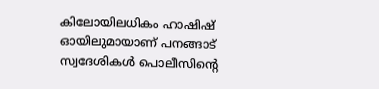കിലോയിലധികം ഹാഷിഷ് ഓയിലുമായാണ് പനങ്ങാട് സ്വദേശികൾ പൊലീസിന്‍റെ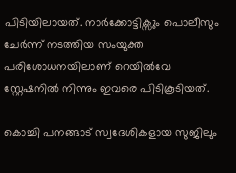പിടിയിലായത്. നാര്‍ക്കോട്ടിക്സും പൊലീസും ചേർന്ന് നടത്തിയ സംയുക്ത പരിശോധനയിലാണ് റെയിൽവേ സ്റ്റേഷനിൽ നിന്നും ഇവരെ പിടികൂടിയത്.

കൊച്ചി പനങ്ങാട് സ്വദേശികളായ സുജിലും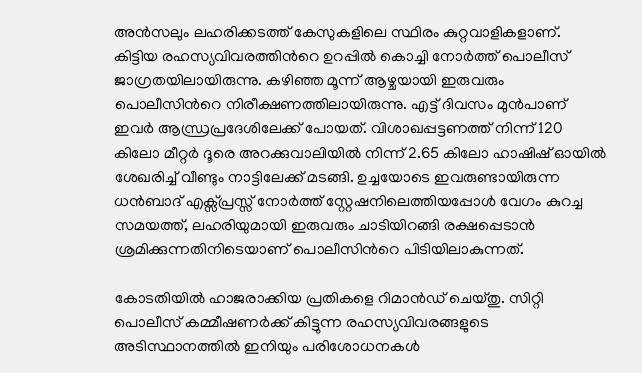അൻസലും ലഹരിക്കടത്ത് കേസുകളിലെ സ്ഥിരം കുറ്റവാളികളാണ്. കിട്ടിയ രഹസ്യവിവരത്തിന്‍റെ ഉറപ്പിൽ കൊച്ചി നോർത്ത് പൊലീസ് ജാഗ്രതയിലായിരുന്നു. കഴിഞ്ഞ മൂന്ന് ആഴ്ചയായി ഇരുവരും പൊലീസിന്‍റെ നിരീക്ഷണത്തിലായിരുന്നു. എട്ട് ദിവസം മുൻപാണ് ഇവർ ആന്ധ്രപ്രദേശിലേക്ക് പോയത്. വിശാഖപ്പട്ടണത്ത് നിന്ന് 120 കിലോ മീറ്റർ ദൂരെ അറക്കുവാലിയിൽ നിന്ന് 2.65 കിലോ ഹാഷിഷ് ഓയിൽ ശേഖരിച്ച് വീണ്ടും നാട്ടിലേക്ക് മടങ്ങി. ഉച്ചയോടെ ഇവരുണ്ടായിരുന്ന ധൻബാദ് എക്സ്പ്രസ്സ് നോർത്ത് സ്റ്റേഷനിലെത്തിയപ്പോള്‍ വേഗം കുറച്ച സമയത്ത്, ലഹരിയുമായി ഇരുവരും ചാടിയിറങ്ങി രക്ഷപ്പെടാൻ ശ്രമിക്കുന്നതിനിടെയാണ് പൊലീസിന്‍റെ പിടിയിലാകുന്നത്.

കോടതിയിൽ ഹാജരാക്കിയ പ്രതികളെ റിമാൻഡ് ചെയ്തു. സിറ്റി പൊലീസ് കമ്മീഷണർക്ക് കിട്ടുന്ന രഹസ്യവിവരങ്ങളുടെ അടിസ്ഥാനത്തിൽ ഇനിയും പരിശോധനകൾ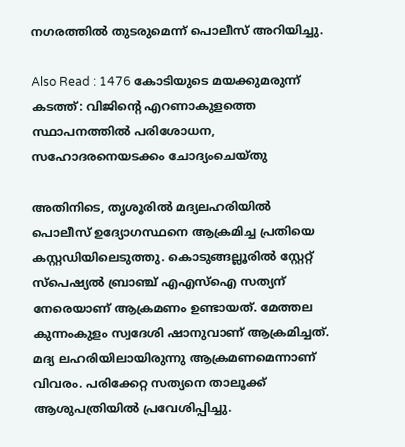നഗരത്തിൽ തുടരുമെന്ന് പൊലീസ് അറിയിച്ചു.

Also Read : 1476 കോടിയുടെ മയക്കുമരുന്ന് കടത്ത്: വിജിന്റെ എറണാകുളത്തെ സ്ഥാപനത്തിൽ പരിശോധന, സഹോദരനെയടക്കം ചോദ്യംചെയ്തു

അതിനിടെ, തൃശൂരില്‍ മദ്യലഹരിയിൽ പൊലീസ് ഉദ്യോഗസ്ഥനെ ആക്രമിച്ച പ്രതിയെ കസ്റ്റഡിയിലെടുത്തു. കൊടുങ്ങല്ലൂരിൽ സ്റ്റേറ്റ് സ്പെഷ്യൽ ബ്രാഞ്ച് എഎസ്ഐ സത്യന് നേരെയാണ് ആക്രമണം ഉണ്ടായത്. മേത്തല കുന്നംകുളം സ്വദേശി ഷാനുവാണ് ആക്രമിച്ചത്. മദ്യ ലഹരിയിലായിരുന്നു ആക്രമണമെന്നാണ് വിവരം. പരിക്കേറ്റ സത്യനെ താലൂക്ക് ആശുപത്രിയിൽ പ്രവേശിപ്പിച്ചു.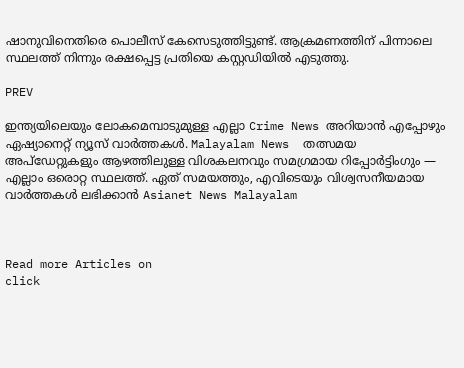ഷാനുവിനെതിരെ പൊലീസ് കേസെടുത്തിട്ടുണ്ട്. ആക്രമണത്തിന് പിന്നാലെ സ്ഥലത്ത് നിന്നും രക്ഷപ്പെട്ട പ്രതിയെ കസ്റ്റഡിയിൽ എടുത്തു.

PREV

ഇന്ത്യയിലെയും ലോകമെമ്പാടുമുള്ള എല്ലാ Crime News അറിയാൻ എപ്പോഴും ഏഷ്യാനെറ്റ് ന്യൂസ് വാർത്തകൾ. Malayalam News  തത്സമയ അപ്‌ഡേറ്റുകളും ആഴത്തിലുള്ള വിശകലനവും സമഗ്രമായ റിപ്പോർട്ടിംഗും — എല്ലാം ഒരൊറ്റ സ്ഥലത്ത്. ഏത് സമയത്തും, എവിടെയും വിശ്വസനീയമായ വാർത്തകൾ ലഭിക്കാൻ Asianet News Malayalam



Read more Articles on
click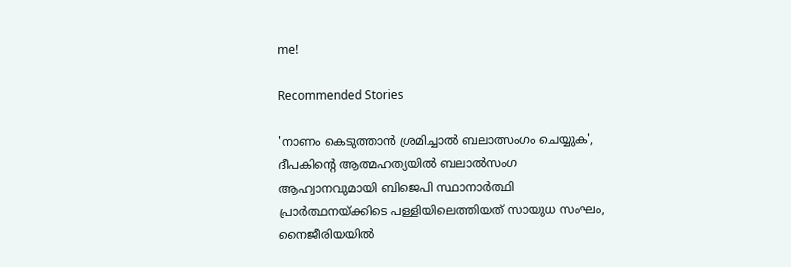me!

Recommended Stories

'നാണം കെടുത്താൻ ശ്രമിച്ചാൽ ബലാത്സംഗം ചെയ്യുക', ദീപകിന്റെ ആത്മഹത്യയിൽ ബലാല്‍സംഗ ആഹ്വാനവുമായി ബിജെപി സ്ഥാനാർത്ഥി
പ്രാർത്ഥനയ്ക്കിടെ പള്ളിയിലെത്തിയത് സായുധ സംഘം, നൈജീരിയയിൽ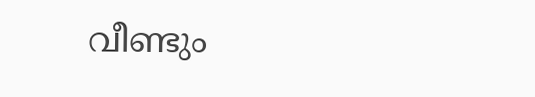വീണ്ടും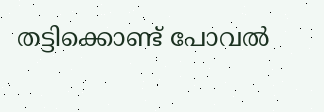തട്ടിക്കൊണ്ട് പോവൽ